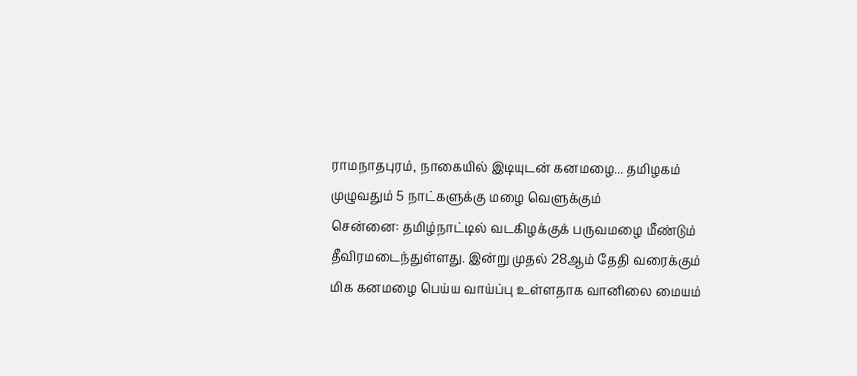ராமநாதபுரம், நாகையில் இடியுடன் கனமழை... தமிழகம் முழுவதும் 5 நாட்களுக்கு மழை வெளுக்கும்
சென்னை: தமிழ்நாட்டில் வடகிழக்குக் பருவமழை மீண்டும் தீவிரமடைந்துள்ளது. இன்று முதல் 28ஆம் தேதி வரைக்கும் மிக கனமழை பெய்ய வாய்ப்பு உள்ளதாக வானிலை மையம்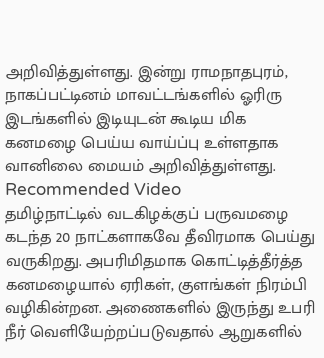அறிவித்துள்ளது. இன்று ராமநாதபுரம், நாகப்பட்டினம் மாவட்டங்களில் ஓரிரு இடங்களில் இடியுடன் கூடிய மிக கனமழை பெய்ய வாய்ப்பு உள்ளதாக வானிலை மையம் அறிவித்துள்ளது.
Recommended Video
தமிழ்நாட்டில் வடகிழக்குப் பருவமழை கடந்த 20 நாட்களாகவே தீவிரமாக பெய்து வருகிறது. அபரிமிதமாக கொட்டித்தீர்த்த கனமழையால் ஏரிகள், குளங்கள் நிரம்பி வழிகின்றன. அணைகளில் இருந்து உபரி நீர் வெளியேற்றப்படுவதால் ஆறுகளில்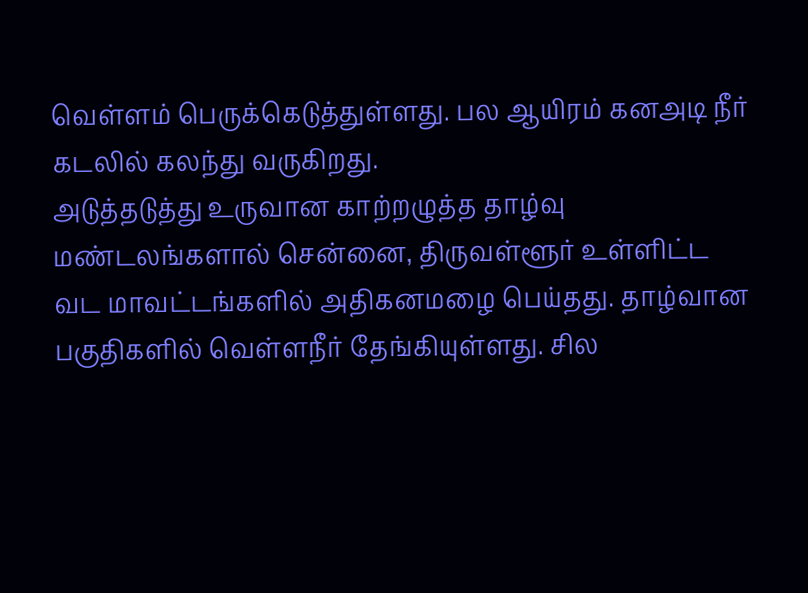வெள்ளம் பெருக்கெடுத்துள்ளது. பல ஆயிரம் கனஅடி நீர் கடலில் கலந்து வருகிறது.
அடுத்தடுத்து உருவான காற்றழுத்த தாழ்வு மண்டலங்களால் சென்னை, திருவள்ளூர் உள்ளிட்ட வட மாவட்டங்களில் அதிகனமழை பெய்தது. தாழ்வான பகுதிகளில் வெள்ளநீர் தேங்கியுள்ளது. சில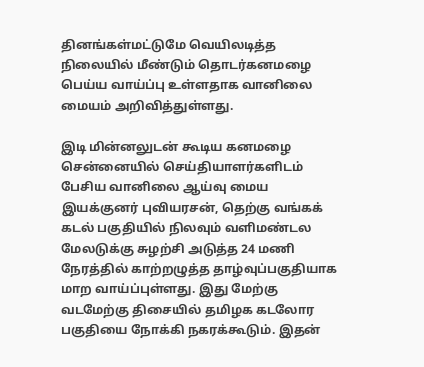தினங்கள்மட்டுமே வெயிலடித்த நிலையில் மீண்டும் தொடர்கனமழை பெய்ய வாய்ப்பு உள்ளதாக வானிலை மையம் அறிவித்துள்ளது.

இடி மின்னலுடன் கூடிய கனமழை
சென்னையில் செய்தியாளர்களிடம் பேசிய வானிலை ஆய்வு மைய இயக்குனர் புவியரசன், தெற்கு வங்கக் கடல் பகுதியில் நிலவும் வளிமண்டல மேலடுக்கு சுழற்சி அடுத்த 24 மணி நேரத்தில் காற்றழுத்த தாழ்வுப்பகுதியாக மாற வாய்ப்புள்ளது. இது மேற்கு வடமேற்கு திசையில் தமிழக கடலோர பகுதியை நோக்கி நகரக்கூடும். இதன்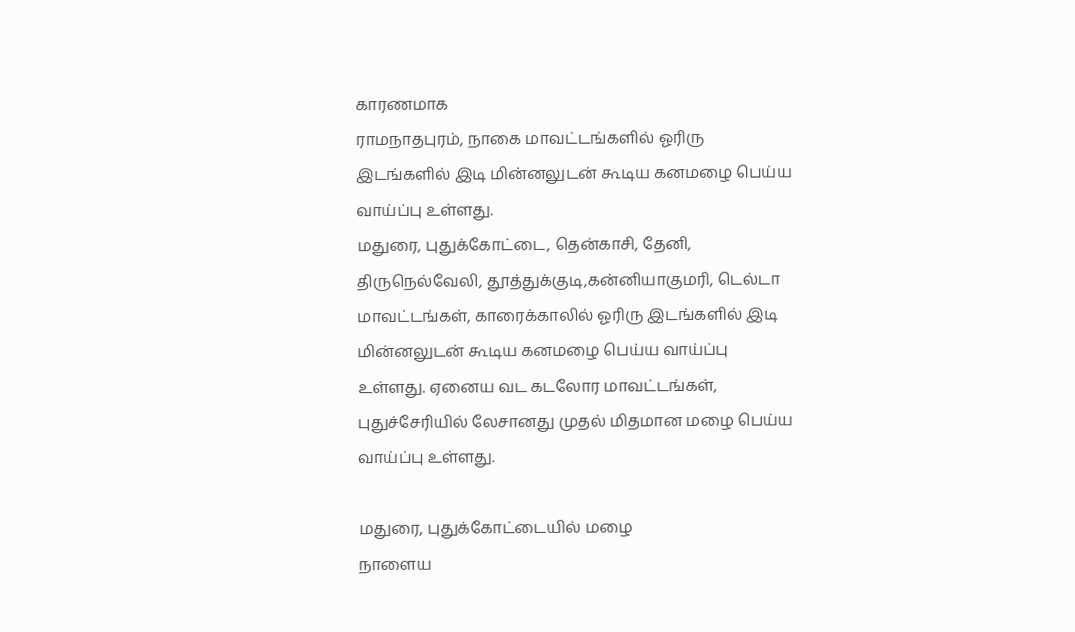காரணமாக
ராமநாதபுரம், நாகை மாவட்டங்களில் ஓரிரு இடங்களில் இடி மின்னலுடன் கூடிய கனமழை பெய்ய வாய்ப்பு உள்ளது.
மதுரை, புதுக்கோட்டை, தென்காசி, தேனி, திருநெல்வேலி, தூத்துக்குடி,கன்னியாகுமரி, டெல்டா மாவட்டங்கள், காரைக்காலில் ஓரிரு இடங்களில் இடி மின்னலுடன் கூடிய கனமழை பெய்ய வாய்ப்பு உள்ளது. ஏனைய வட கடலோர மாவட்டங்கள், புதுச்சேரியில் லேசானது முதல் மிதமான மழை பெய்ய வாய்ப்பு உள்ளது.

மதுரை, புதுக்கோட்டையில் மழை
நாளைய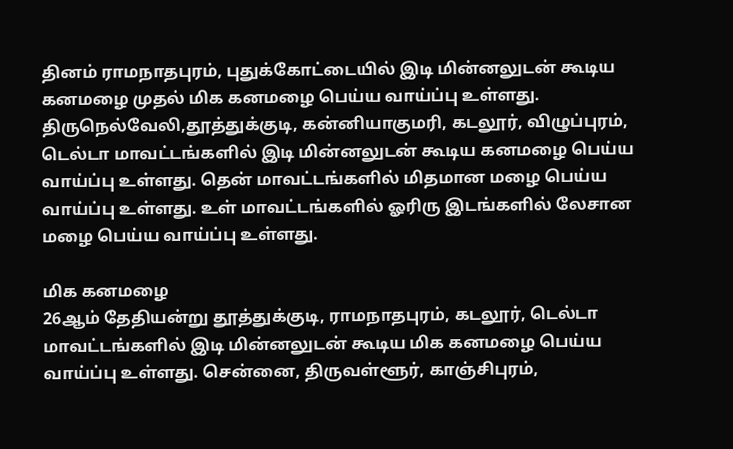தினம் ராமநாதபுரம், புதுக்கோட்டையில் இடி மின்னலுடன் கூடிய கனமழை முதல் மிக கனமழை பெய்ய வாய்ப்பு உள்ளது. திருநெல்வேலி,தூத்துக்குடி, கன்னியாகுமரி, கடலூர், விழுப்புரம், டெல்டா மாவட்டங்களில் இடி மின்னலுடன் கூடிய கனமழை பெய்ய வாய்ப்பு உள்ளது. தென் மாவட்டங்களில் மிதமான மழை பெய்ய வாய்ப்பு உள்ளது. உள் மாவட்டங்களில் ஓரிரு இடங்களில் லேசான மழை பெய்ய வாய்ப்பு உள்ளது.

மிக கனமழை
26ஆம் தேதியன்று தூத்துக்குடி, ராமநாதபுரம், கடலூர், டெல்டா மாவட்டங்களில் இடி மின்னலுடன் கூடிய மிக கனமழை பெய்ய வாய்ப்பு உள்ளது. சென்னை, திருவள்ளூர், காஞ்சிபுரம்,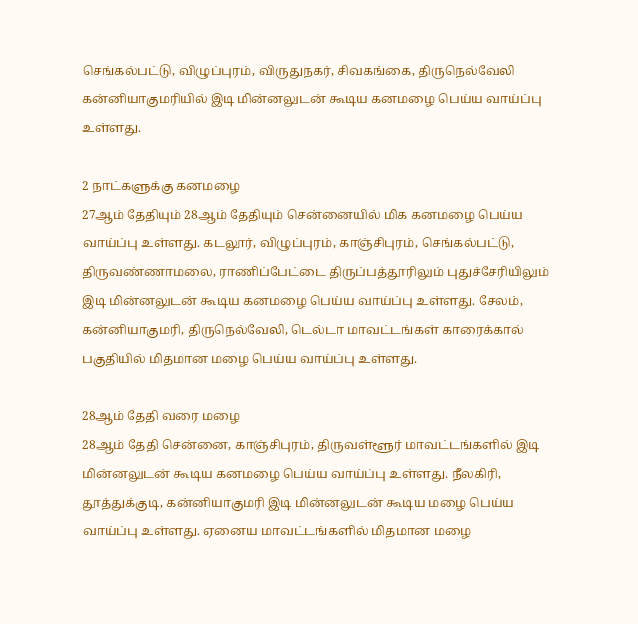செங்கல்பட்டு, விழுப்புரம், விருதுநகர், சிவகங்கை, திருநெல்வேலி கன்னியாகுமரியில் இடி மின்னலுடன் கூடிய கனமழை பெய்ய வாய்ப்பு உள்ளது.

2 நாட்களுக்கு கனமழை
27ஆம் தேதியும் 28ஆம் தேதியும் சென்னையில் மிக கனமழை பெய்ய வாய்ப்பு உள்ளது. கடலூர், விழுப்புரம், காஞ்சிபுரம், செங்கல்பட்டு, திருவண்ணாமலை, ராணிப்பேட்டை திருப்பத்தூரிலும் புதுச்சேரியிலும் இடி மின்னலுடன் கூடிய கனமழை பெய்ய வாய்ப்பு உள்ளது. சேலம், கன்னியாகுமரி, திருநெல்வேலி, டெல்டா மாவட்டங்கள் காரைக்கால் பகுதியில் மிதமான மழை பெய்ய வாய்ப்பு உள்ளது.

28ஆம் தேதி வரை மழை
28ஆம் தேதி சென்னை, காஞ்சிபுரம், திருவள்ளூர் மாவட்டங்களில் இடி மின்னலுடன் கூடிய கனமழை பெய்ய வாய்ப்பு உள்ளது. நீலகிரி, தூத்துக்குடி, கன்னியாகுமரி இடி மின்னலுடன் கூடிய மழை பெய்ய வாய்ப்பு உள்ளது. ஏனைய மாவட்டங்களில் மிதமான மழை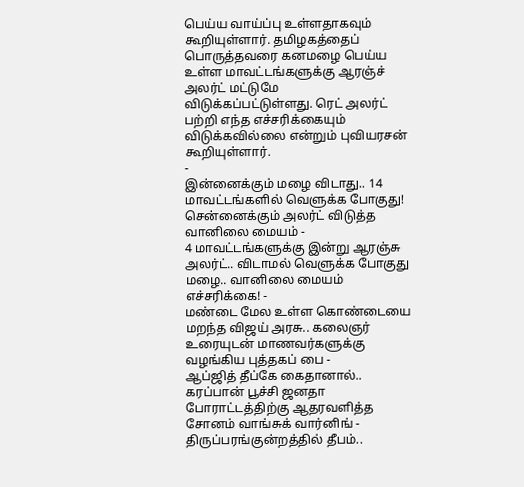பெய்ய வாய்ப்பு உள்ளதாகவும் கூறியுள்ளார். தமிழகத்தைப் பொருத்தவரை கனமழை பெய்ய உள்ள மாவட்டங்களுக்கு ஆரஞ்ச் அலர்ட் மட்டுமே விடுக்கப்பட்டுள்ளது. ரெட் அலர்ட் பற்றி எந்த எச்சரிக்கையும் விடுக்கவில்லை என்றும் புவியரசன் கூறியுள்ளார்.
-
இன்னைக்கும் மழை விடாது.. 14 மாவட்டங்களில் வெளுக்க போகுது! சென்னைக்கும் அலர்ட் விடுத்த வானிலை மையம் -
4 மாவட்டங்களுக்கு இன்று ஆரஞ்சு அலர்ட்.. விடாமல் வெளுக்க போகுது மழை.. வானிலை மையம் எச்சரிக்கை! -
மண்டை மேல உள்ள கொண்டையை மறந்த விஜய் அரசு.. கலைஞர் உரையுடன் மாணவர்களுக்கு வழங்கிய புத்தகப் பை -
ஆப்ஜித் தீப்கே கைதானால்.. கரப்பான் பூச்சி ஜனதா போராட்டத்திற்கு ஆதரவளித்த சோனம் வாங்சுக் வார்னிங் -
திருப்பரங்குன்றத்தில் தீபம்..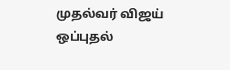முதல்வர் விஜய் ஒப்புதல்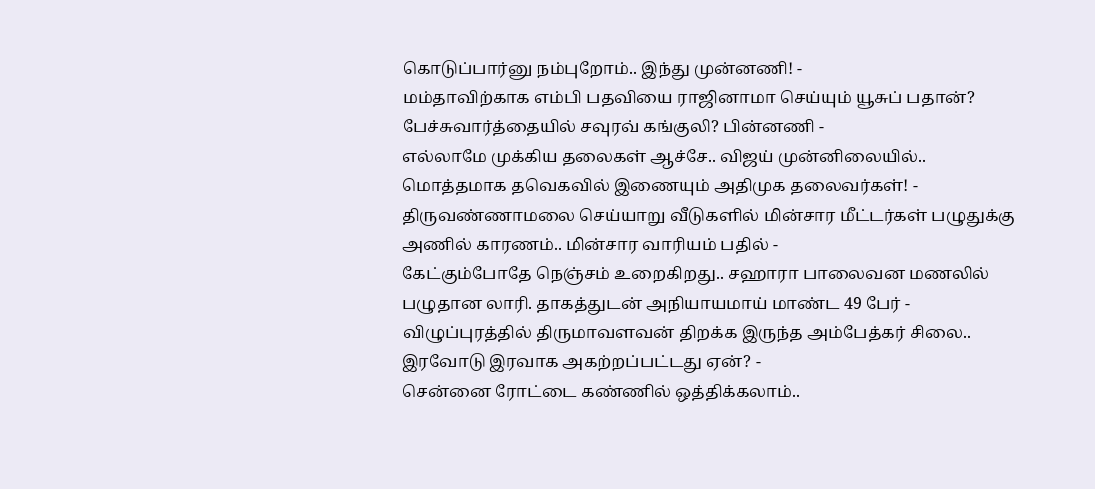கொடுப்பார்னு நம்புறோம்.. இந்து முன்னணி! -
மம்தாவிற்காக எம்பி பதவியை ராஜினாமா செய்யும் யூசுப் பதான்? பேச்சுவார்த்தையில் சவுரவ் கங்குலி? பின்னணி -
எல்லாமே முக்கிய தலைகள் ஆச்சே.. விஜய் முன்னிலையில்.. மொத்தமாக தவெகவில் இணையும் அதிமுக தலைவர்கள்! -
திருவண்ணாமலை செய்யாறு வீடுகளில் மின்சார மீட்டர்கள் பழுதுக்கு அணில் காரணம்.. மின்சார வாரியம் பதில் -
கேட்கும்போதே நெஞ்சம் உறைகிறது.. சஹாரா பாலைவன மணலில் பழுதான லாரி. தாகத்துடன் அநியாயமாய் மாண்ட 49 பேர் -
விழுப்புரத்தில் திருமாவளவன் திறக்க இருந்த அம்பேத்கர் சிலை.. இரவோடு இரவாக அகற்றப்பட்டது ஏன்? -
சென்னை ரோட்டை கண்ணில் ஒத்திக்கலாம்..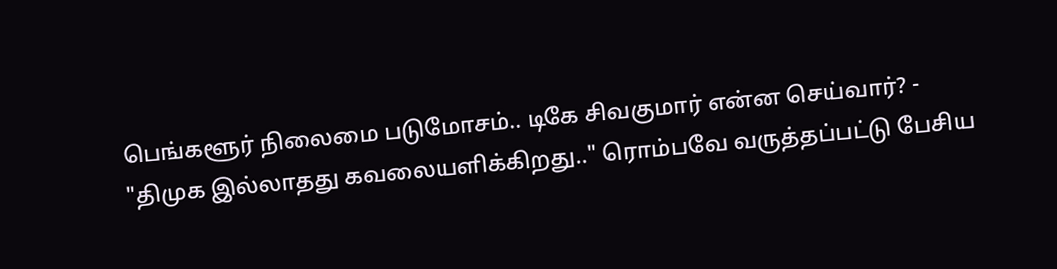பெங்களூர் நிலைமை படுமோசம்.. டிகே சிவகுமார் என்ன செய்வார்? -
"திமுக இல்லாதது கவலையளிக்கிறது.." ரொம்பவே வருத்தப்பட்டு பேசிய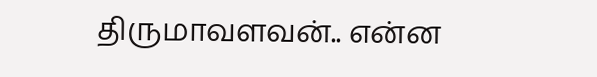திருமாவளவன்.. என்ன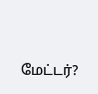மேட்டர்?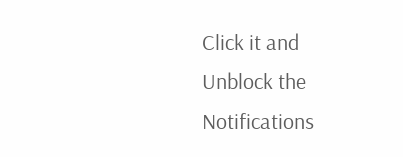Click it and Unblock the Notifications